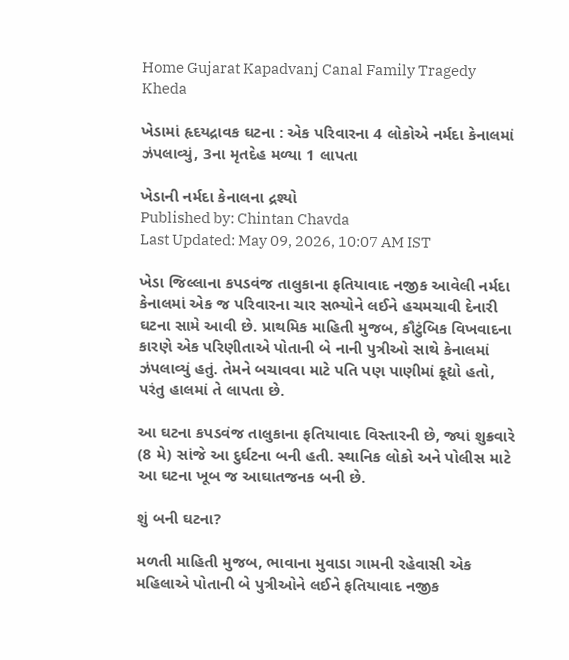Home Gujarat Kapadvanj Canal Family Tragedy Kheda

ખેડામાં હૃદયદ્રાવક ઘટના : એક પરિવારના 4 લોકોએ નર્મદા કેનાલમાં ઝંપલાવ્યું, 3ના મૃતદેહ મળ્યા 1 લાપતા

ખેડાની નર્મદા કેનાલના દ્રશ્યો
Published by: Chintan Chavda
Last Updated: May 09, 2026, 10:07 AM IST

ખેડા જિલ્લાના કપડવંજ તાલુકાના ફતિયાવાદ નજીક આવેલી નર્મદા કેનાલમાં એક જ પરિવારના ચાર સભ્યોને લઈને હચમચાવી દેનારી ઘટના સામે આવી છે. પ્રાથમિક માહિતી મુજબ, કૌટુંબિક વિખવાદના કારણે એક પરિણીતાએ પોતાની બે નાની પુત્રીઓ સાથે કેનાલમાં ઝંપલાવ્યું હતું. તેમને બચાવવા માટે પતિ પણ પાણીમાં કૂદ્યો હતો, પરંતુ હાલમાં તે લાપતા છે.

આ ઘટના કપડવંજ તાલુકાના ફતિયાવાદ વિસ્તારની છે, જ્યાં શુક્રવારે (8 મે) સાંજે આ દુર્ઘટના બની હતી. સ્થાનિક લોકો અને પોલીસ માટે આ ઘટના ખૂબ જ આઘાતજનક બની છે.

શું બની ઘટના?

મળતી માહિતી મુજબ, ભાવાના મુવાડા ગામની રહેવાસી એક મહિલાએ પોતાની બે પુત્રીઓને લઈને ફતિયાવાદ નજીક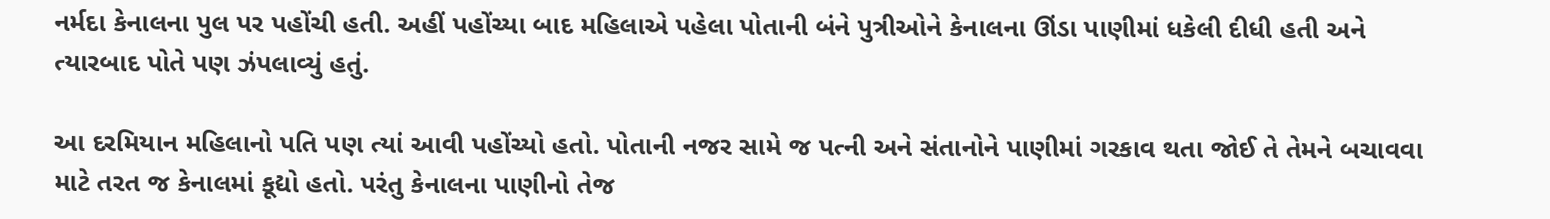નર્મદા કેનાલના પુલ પર પહોંચી હતી. અહીં પહોંચ્યા બાદ મહિલાએ પહેલા પોતાની બંને પુત્રીઓને કેનાલના ઊંડા પાણીમાં ધકેલી દીધી હતી અને ત્યારબાદ પોતે પણ ઝંપલાવ્યું હતું.

આ દરમિયાન મહિલાનો પતિ પણ ત્યાં આવી પહોંચ્યો હતો. પોતાની નજર સામે જ પત્ની અને સંતાનોને પાણીમાં ગરકાવ થતા જોઈ તે તેમને બચાવવા માટે તરત જ કેનાલમાં કૂદ્યો હતો. પરંતુ કેનાલના પાણીનો તેજ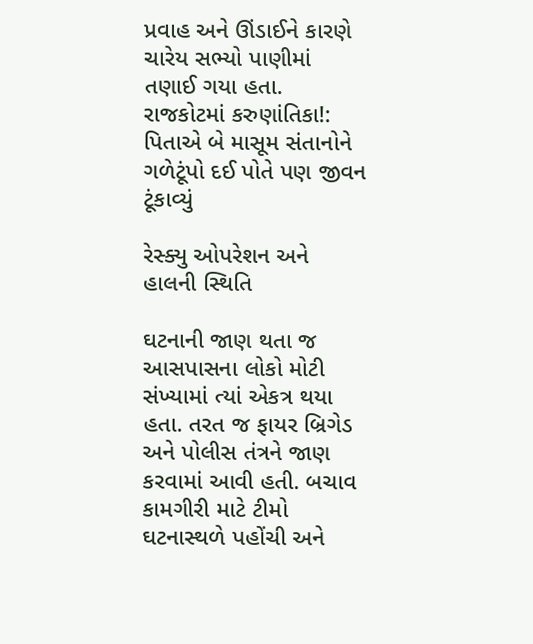પ્રવાહ અને ઊંડાઈને કારણે ચારેય સભ્યો પાણીમાં તણાઈ ગયા હતા.
રાજકોટમાં કરુણાંતિકા!: પિતાએ બે માસૂમ સંતાનોને ગળેટૂંપો દઈ પોતે પણ જીવન ટૂંકાવ્યું

રેસ્ક્યુ ઓપરેશન અને હાલની સ્થિતિ

ઘટનાની જાણ થતા જ આસપાસના લોકો મોટી સંખ્યામાં ત્યાં એકત્ર થયા હતા. તરત જ ફાયર બ્રિગેડ અને પોલીસ તંત્રને જાણ કરવામાં આવી હતી. બચાવ કામગીરી માટે ટીમો ઘટનાસ્થળે પહોંચી અને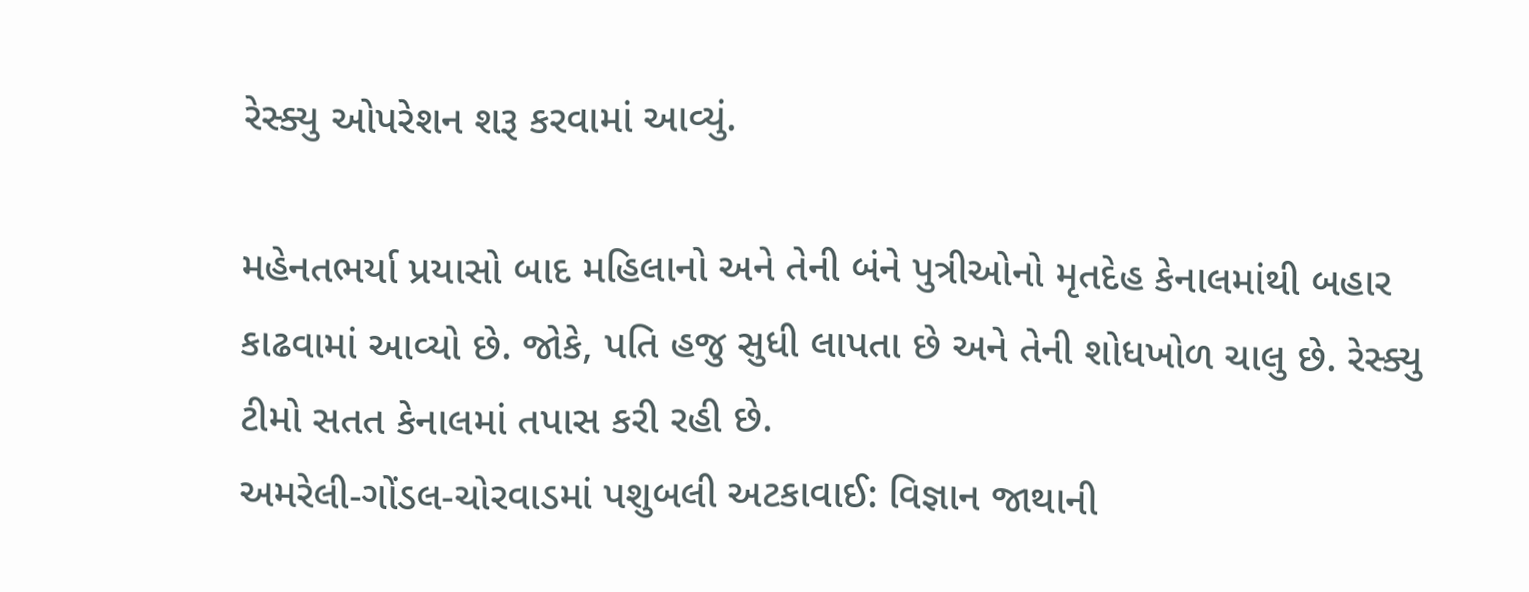રેસ્ક્યુ ઓપરેશન શરૂ કરવામાં આવ્યું.

મહેનતભર્યા પ્રયાસો બાદ મહિલાનો અને તેની બંને પુત્રીઓનો મૃતદેહ કેનાલમાંથી બહાર કાઢવામાં આવ્યો છે. જોકે, પતિ હજુ સુધી લાપતા છે અને તેની શોધખોળ ચાલુ છે. રેસ્ક્યુ ટીમો સતત કેનાલમાં તપાસ કરી રહી છે.
અમરેલી-ગોંડલ-ચોરવાડમાં પશુબલી અટકાવાઈ: વિજ્ઞાન જાથાની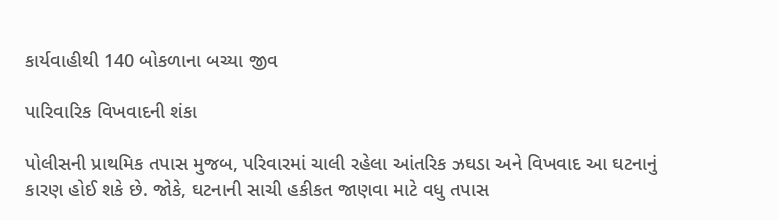કાર્યવાહીથી 140 બોકળાના બચ્યા જીવ

પારિવારિક વિખવાદની શંકા

પોલીસની પ્રાથમિક તપાસ મુજબ, પરિવારમાં ચાલી રહેલા આંતરિક ઝઘડા અને વિખવાદ આ ઘટનાનું કારણ હોઈ શકે છે. જોકે, ઘટનાની સાચી હકીકત જાણવા માટે વધુ તપાસ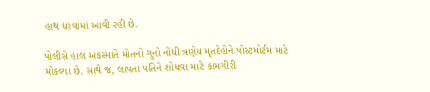હાથ ધરવામાં આવી રહી છે.

પોલીસે હાલ અકસ્માતે મોતનો ગુનો નોંધી ત્રણેય મૃતદેહોને પોસ્ટમોર્ટમ માટે મોકલ્યા છે. સાથે જ, લાપતા પતિને શોધવા માટે કામગીરી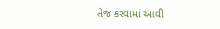તેજ કરવામાં આવી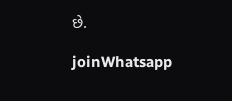છે.

joinWhatsapp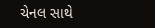ચેનલ સાથે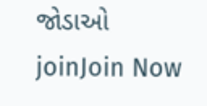જોડાઓ
joinJoin Now